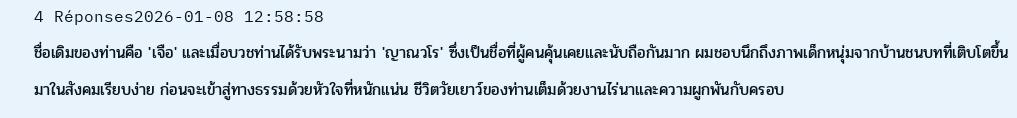4 Réponses2026-01-08 12:58:58
ชื่อเดิมของท่านคือ 'เจือ' และเมื่อบวชท่านได้รับพระนามว่า 'ญาณวโร' ซึ่งเป็นชื่อที่ผู้คนคุ้นเคยและนับถือกันมาก ผมชอบนึกถึงภาพเด็กหนุ่มจากบ้านชนบทที่เติบโตขึ้นมาในสังคมเรียบง่าย ก่อนจะเข้าสู่ทางธรรมด้วยหัวใจที่หนักแน่น ชีวิตวัยเยาว์ของท่านเต็มด้วยงานไร่นาและความผูกพันกับครอบ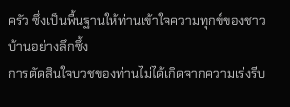ครัว ซึ่งเป็นพื้นฐานให้ท่านเข้าใจความทุกข์ของชาวบ้านอย่างลึกซึ้ง
การตัดสินใจบวชของท่านไม่ได้เกิดจากความเร่งรีบ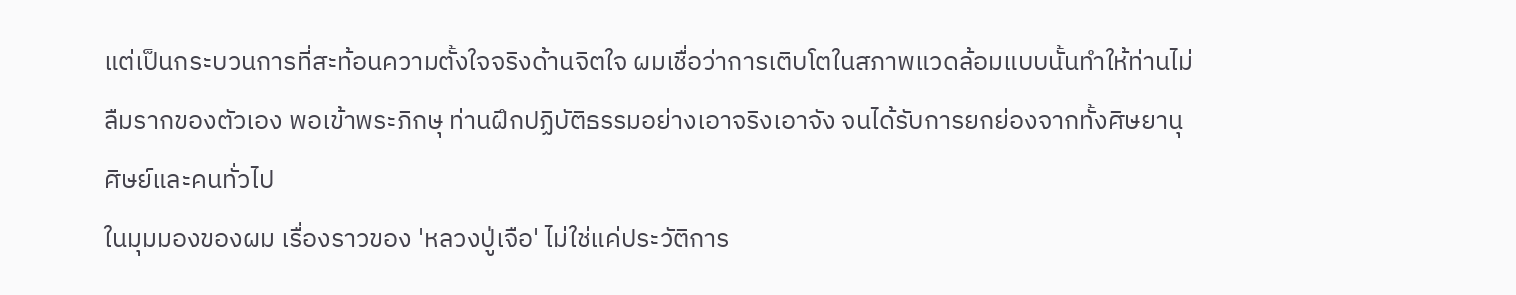แต่เป็นกระบวนการที่สะท้อนความตั้งใจจริงด้านจิตใจ ผมเชื่อว่าการเติบโตในสภาพแวดล้อมแบบนั้นทำให้ท่านไม่ลืมรากของตัวเอง พอเข้าพระภิกษุ ท่านฝึกปฏิบัติธรรมอย่างเอาจริงเอาจัง จนได้รับการยกย่องจากทั้งศิษยานุศิษย์และคนทั่วไป
ในมุมมองของผม เรื่องราวของ 'หลวงปู่เจือ' ไม่ใช่แค่ประวัติการ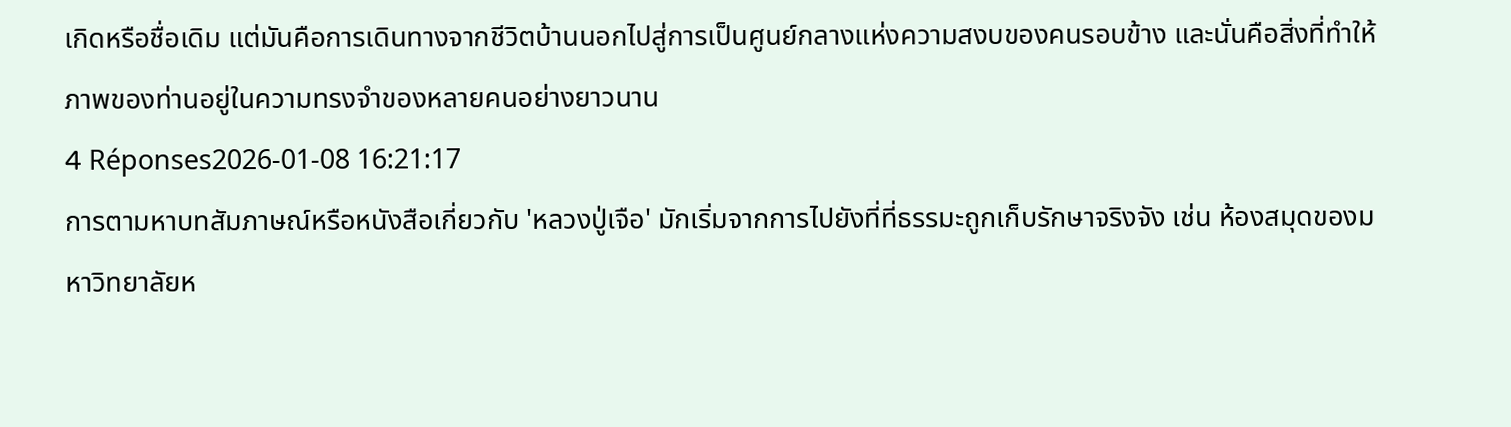เกิดหรือชื่อเดิม แต่มันคือการเดินทางจากชีวิตบ้านนอกไปสู่การเป็นศูนย์กลางแห่งความสงบของคนรอบข้าง และนั่นคือสิ่งที่ทำให้ภาพของท่านอยู่ในความทรงจำของหลายคนอย่างยาวนาน
4 Réponses2026-01-08 16:21:17
การตามหาบทสัมภาษณ์หรือหนังสือเกี่ยวกับ 'หลวงปู่เจือ' มักเริ่มจากการไปยังที่ที่ธรรมะถูกเก็บรักษาจริงจัง เช่น ห้องสมุดของมหาวิทยาลัยห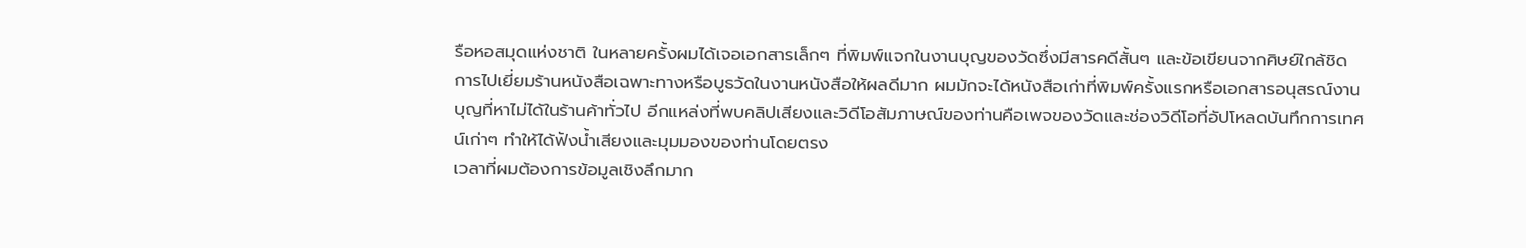รือหอสมุดแห่งชาติ ในหลายครั้งผมได้เจอเอกสารเล็กๆ ที่พิมพ์แจกในงานบุญของวัดซึ่งมีสารคดีสั้นๆ และข้อเขียนจากศิษย์ใกล้ชิด
การไปเยี่ยมร้านหนังสือเฉพาะทางหรือบูธวัดในงานหนังสือให้ผลดีมาก ผมมักจะได้หนังสือเก่าที่พิมพ์ครั้งแรกหรือเอกสารอนุสรณ์งานบุญที่หาไม่ได้ในร้านค้าทั่วไป อีกแหล่งที่พบคลิปเสียงและวิดีโอสัมภาษณ์ของท่านคือเพจของวัดและช่องวิดีโอที่อัปโหลดบันทึกการเทศน์เก่าๆ ทำให้ได้ฟังน้ำเสียงและมุมมองของท่านโดยตรง
เวลาที่ผมต้องการข้อมูลเชิงลึกมาก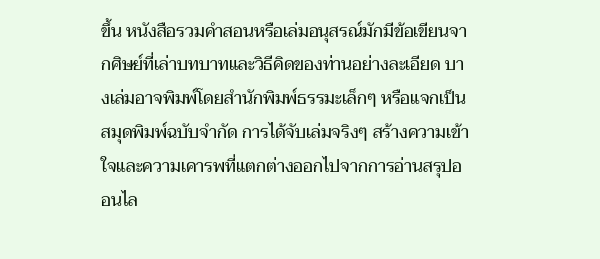ขึ้น หนังสือรวมคำสอนหรือเล่มอนุสรณ์มักมีข้อเขียนจากศิษย์ที่เล่าบทบาทและวิธีคิดของท่านอย่างละเอียด บางเล่มอาจพิมพ์โดยสำนักพิมพ์ธรรมะเล็กๆ หรือแจกเป็นสมุดพิมพ์ฉบับจำกัด การได้จับเล่มจริงๆ สร้างความเข้าใจและความเคารพที่แตกต่างออกไปจากการอ่านสรุปออนไล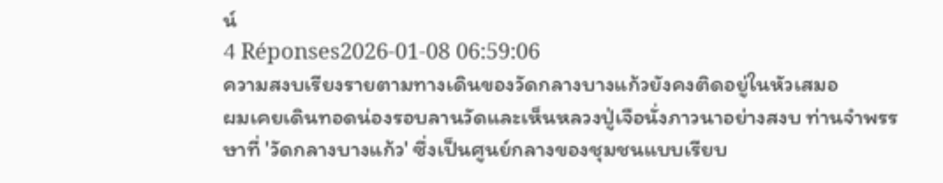น์
4 Réponses2026-01-08 06:59:06
ความสงบเรียงรายตามทางเดินของวัดกลางบางแก้วยังคงติดอยู่ในหัวเสมอ
ผมเคยเดินทอดน่องรอบลานวัดและเห็นหลวงปู่เจือนั่งภาวนาอย่างสงบ ท่านจำพรรษาที่ 'วัดกลางบางแก้ว' ซึ่งเป็นศูนย์กลางของชุมชนแบบเรียบ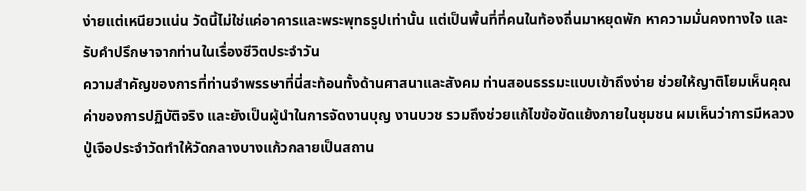ง่ายแต่เหนียวแน่น วัดนี้ไม่ใช่แค่อาคารและพระพุทธรูปเท่านั้น แต่เป็นพื้นที่ที่คนในท้องถิ่นมาหยุดพัก หาความมั่นคงทางใจ และรับคำปรึกษาจากท่านในเรื่องชีวิตประจำวัน
ความสำคัญของการที่ท่านจำพรรษาที่นี่สะท้อนทั้งด้านศาสนาและสังคม ท่านสอนธรรมะแบบเข้าถึงง่าย ช่วยให้ญาติโยมเห็นคุณค่าของการปฏิบัติจริง และยังเป็นผู้นำในการจัดงานบุญ งานบวช รวมถึงช่วยแก้ไขข้อขัดแย้งภายในชุมชน ผมเห็นว่าการมีหลวงปู่เจือประจำวัดทำให้วัดกลางบางแก้วกลายเป็นสถาน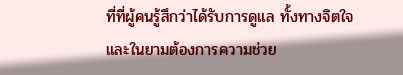ที่ที่ผู้คนรู้สึกว่าได้รับการดูแล ทั้งทางจิตใจและในยามต้องการความช่วย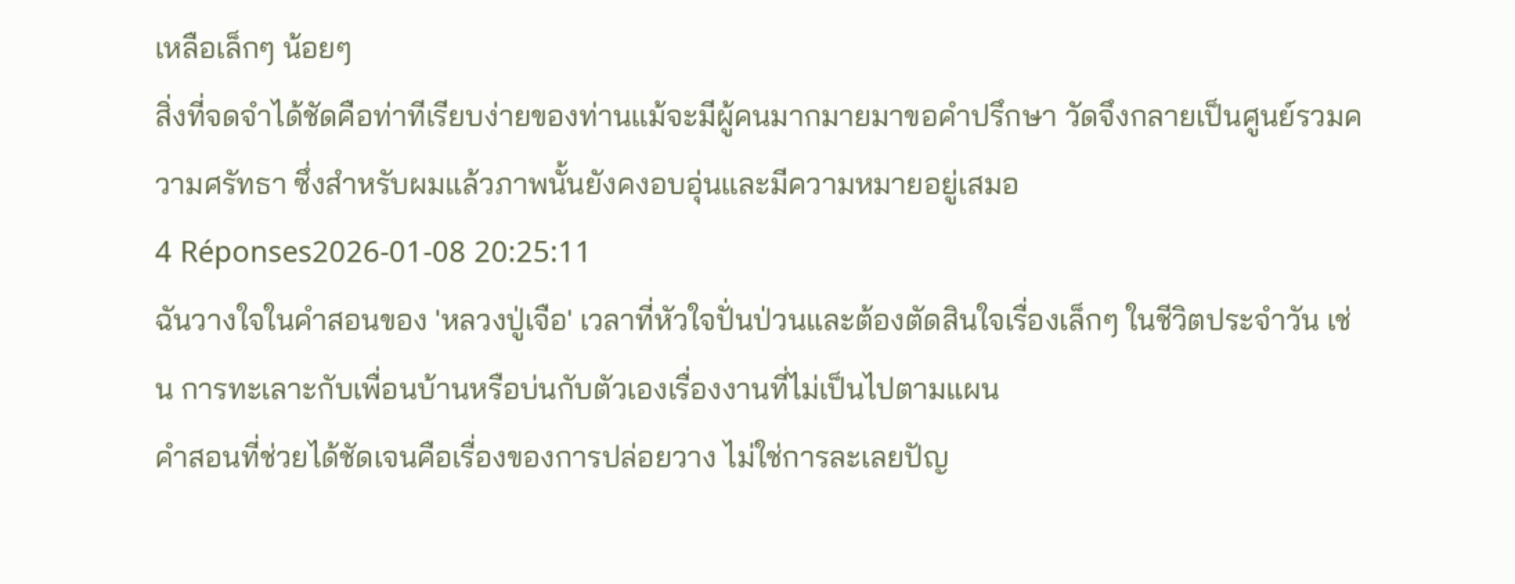เหลือเล็กๆ น้อยๆ
สิ่งที่จดจำได้ชัดคือท่าทีเรียบง่ายของท่านแม้จะมีผู้คนมากมายมาขอคำปรึกษา วัดจึงกลายเป็นศูนย์รวมความศรัทธา ซึ่งสำหรับผมแล้วภาพนั้นยังคงอบอุ่นและมีความหมายอยู่เสมอ
4 Réponses2026-01-08 20:25:11
ฉันวางใจในคำสอนของ 'หลวงปู่เจือ' เวลาที่หัวใจปั่นป่วนและต้องตัดสินใจเรื่องเล็กๆ ในชีวิตประจำวัน เช่น การทะเลาะกับเพื่อนบ้านหรือบ่นกับตัวเองเรื่องงานที่ไม่เป็นไปตามแผน
คำสอนที่ช่วยได้ชัดเจนคือเรื่องของการปล่อยวาง ไม่ใช่การละเลยปัญ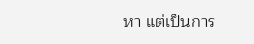หา แต่เป็นการ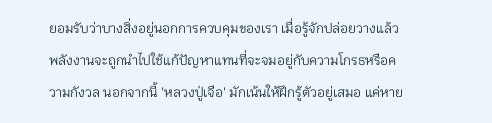ยอมรับว่าบางสิ่งอยู่นอกการควบคุมของเรา เมื่อรู้จักปล่อยวางแล้วพลังงานจะถูกนำไปใช้แก้ปัญหาแทนที่จะจมอยู่กับความโกรธหรือความกังวล นอกจากนี้ 'หลวงปู่เจือ' มักเน้นให้ฝึกรู้ตัวอยู่เสมอ แค่หาย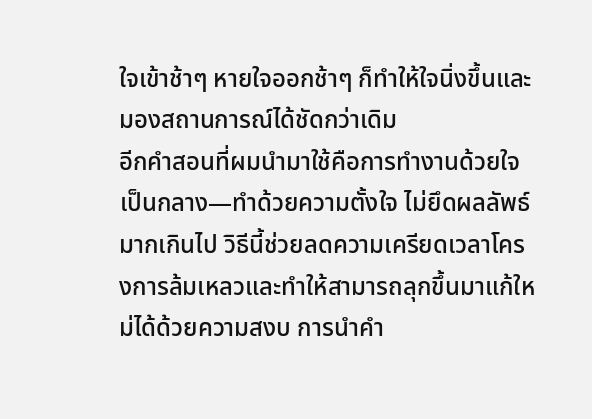ใจเข้าช้าๆ หายใจออกช้าๆ ก็ทำให้ใจนิ่งขึ้นและมองสถานการณ์ได้ชัดกว่าเดิม
อีกคำสอนที่ผมนำมาใช้คือการทำงานด้วยใจเป็นกลาง—ทำด้วยความตั้งใจ ไม่ยึดผลลัพธ์มากเกินไป วิธีนี้ช่วยลดความเครียดเวลาโครงการล้มเหลวและทำให้สามารถลุกขึ้นมาแก้ใหม่ได้ด้วยความสงบ การนำคำ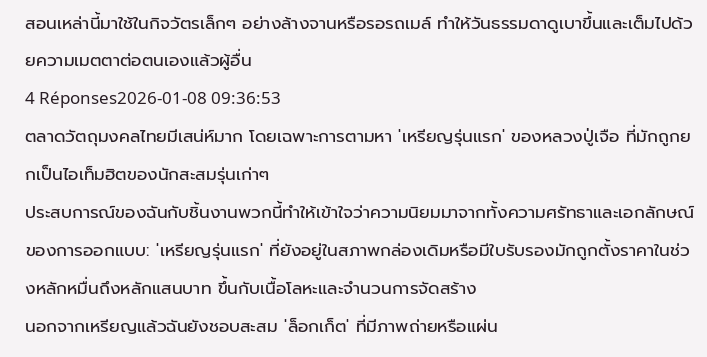สอนเหล่านี้มาใช้ในกิจวัตรเล็กๆ อย่างล้างจานหรือรอรถเมล์ ทำให้วันธรรมดาดูเบาขึ้นและเต็มไปด้วยความเมตตาต่อตนเองแล้วผู้อื่น
4 Réponses2026-01-08 09:36:53
ตลาดวัตถุมงคลไทยมีเสน่ห์มาก โดยเฉพาะการตามหา 'เหรียญรุ่นแรก' ของหลวงปู่เจือ ที่มักถูกยกเป็นไอเท็มฮิตของนักสะสมรุ่นเก่าๆ
ประสบการณ์ของฉันกับชิ้นงานพวกนี้ทำให้เข้าใจว่าความนิยมมาจากทั้งความศรัทธาและเอกลักษณ์ของการออกแบบ: 'เหรียญรุ่นแรก' ที่ยังอยู่ในสภาพกล่องเดิมหรือมีใบรับรองมักถูกตั้งราคาในช่วงหลักหมื่นถึงหลักแสนบาท ขึ้นกับเนื้อโลหะและจำนวนการจัดสร้าง
นอกจากเหรียญแล้วฉันยังชอบสะสม 'ล็อกเก็ต' ที่มีภาพถ่ายหรือแผ่น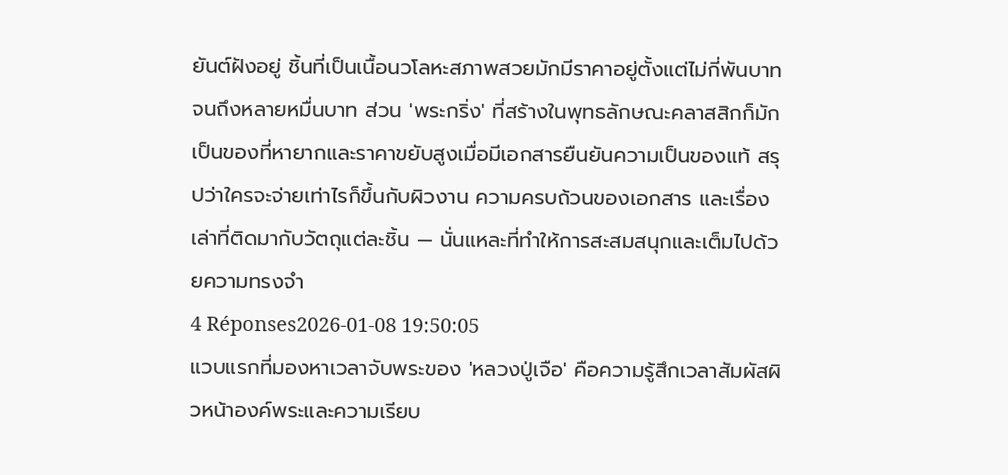ยันต์ฝังอยู่ ชิ้นที่เป็นเนื้อนวโลหะสภาพสวยมักมีราคาอยู่ตั้งแต่ไม่กี่พันบาทจนถึงหลายหมื่นบาท ส่วน 'พระกริ่ง' ที่สร้างในพุทธลักษณะคลาสสิกก็มักเป็นของที่หายากและราคาขยับสูงเมื่อมีเอกสารยืนยันความเป็นของแท้ สรุปว่าใครจะจ่ายเท่าไรก็ขึ้นกับผิวงาน ความครบถ้วนของเอกสาร และเรื่องเล่าที่ติดมากับวัตถุแต่ละชิ้น — นั่นแหละที่ทำให้การสะสมสนุกและเต็มไปด้วยความทรงจำ
4 Réponses2026-01-08 19:50:05
แวบแรกที่มองหาเวลาจับพระของ 'หลวงปู่เจือ' คือความรู้สึกเวลาสัมผัสผิวหน้าองค์พระและความเรียบ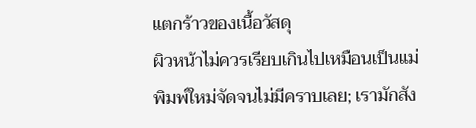แตกร้าวของเนื้อวัสดุ
ผิวหน้าไม่ควรเรียบเกินไปเหมือนเป็นแม่พิมพ์ใหม่จัดจนไม่มีคราบเลย; เรามักสัง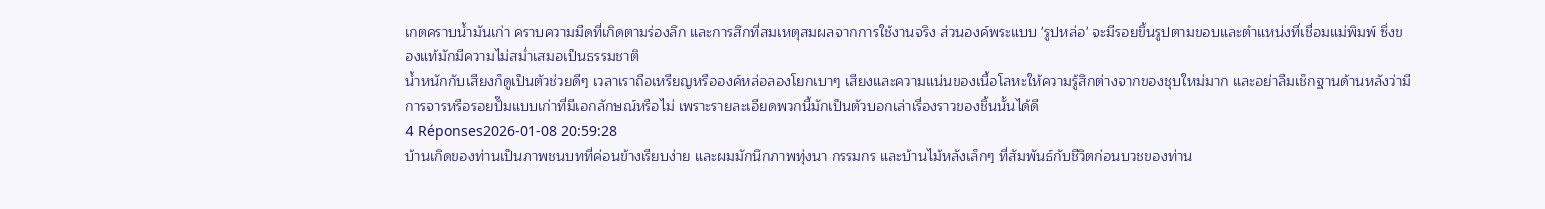เกตคราบน้ำมันเก่า คราบความมืดที่เกิดตามร่องลึก และการสึกที่สมเหตุสมผลจากการใช้งานจริง ส่วนองค์พระแบบ 'รูปหล่อ' จะมีรอยขึ้นรูปตามขอบและตำแหน่งที่เชื่อมแม่พิมพ์ ซึ่งของแท้มักมีความไม่สม่ำเสมอเป็นธรรมชาติ
น้ำหนักกับเสียงก็ดูเป็นตัวช่วยดีๆ เวลาเราถือเหรียญหรือองค์หล่อลองโยกเบาๆ เสียงและความแน่นของเนื้อโลหะให้ความรู้สึกต่างจากของชุบใหม่มาก และอย่าลืมเช็กฐานด้านหลังว่ามีการจารหรือรอยปั๊มแบบเก่าที่มีเอกลักษณ์หรือไม่ เพราะรายละเอียดพวกนี้มักเป็นตัวบอกเล่าเรื่องราวของชิ้นนั้นได้ดี
4 Réponses2026-01-08 20:59:28
บ้านเกิดของท่านเป็นภาพชนบทที่ค่อนข้างเรียบง่าย และผมมักนึกภาพทุ่งนา กรรมกร และบ้านไม้หลังเล็กๆ ที่สัมพันธ์กับชีวิตก่อนบวชของท่าน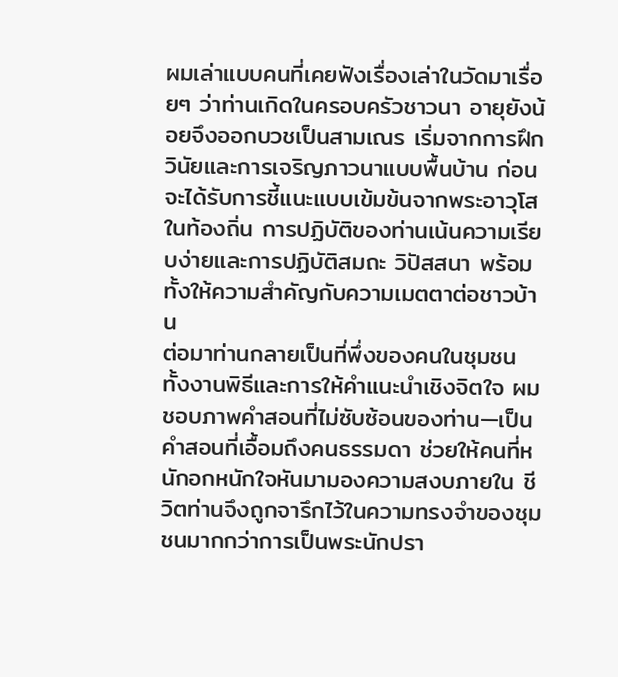ผมเล่าแบบคนที่เคยฟังเรื่องเล่าในวัดมาเรื่อยๆ ว่าท่านเกิดในครอบครัวชาวนา อายุยังน้อยจึงออกบวชเป็นสามเณร เริ่มจากการฝึกวินัยและการเจริญภาวนาแบบพื้นบ้าน ก่อนจะได้รับการชี้แนะแบบเข้มข้นจากพระอาวุโสในท้องถิ่น การปฏิบัติของท่านเน้นความเรียบง่ายและการปฏิบัติสมถะ วิปัสสนา พร้อมทั้งให้ความสำคัญกับความเมตตาต่อชาวบ้าน
ต่อมาท่านกลายเป็นที่พึ่งของคนในชุมชน ทั้งงานพิธีและการให้คำแนะนำเชิงจิตใจ ผมชอบภาพคำสอนที่ไม่ซับซ้อนของท่าน—เป็นคำสอนที่เอื้อมถึงคนธรรมดา ช่วยให้คนที่หนักอกหนักใจหันมามองความสงบภายใน ชีวิตท่านจึงถูกจารึกไว้ในความทรงจำของชุมชนมากกว่าการเป็นพระนักปรา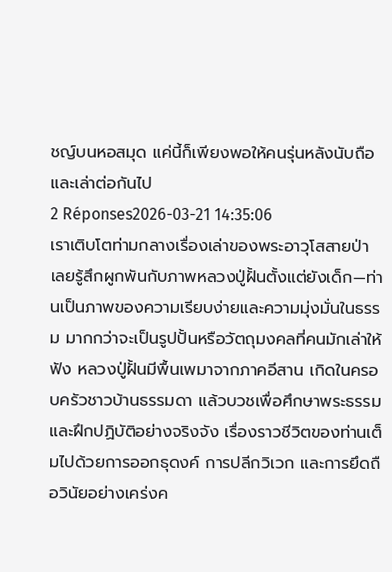ชญ์บนหอสมุด แค่นี้ก็เพียงพอให้คนรุ่นหลังนับถือและเล่าต่อกันไป
2 Réponses2026-03-21 14:35:06
เราเติบโตท่ามกลางเรื่องเล่าของพระอาวุโสสายป่า เลยรู้สึกผูกพันกับภาพหลวงปู่ฝั้นตั้งแต่ยังเด็ก—ท่านเป็นภาพของความเรียบง่ายและความมุ่งมั่นในธรรม มากกว่าจะเป็นรูปปั้นหรือวัตถุมงคลที่คนมักเล่าให้ฟัง หลวงปู่ฝั้นมีพื้นเพมาจากภาคอีสาน เกิดในครอบครัวชาวบ้านธรรมดา แล้วบวชเพื่อศึกษาพระธรรมและฝึกปฏิบัติอย่างจริงจัง เรื่องราวชีวิตของท่านเต็มไปด้วยการออกธุดงค์ การปลีกวิเวก และการยึดถือวินัยอย่างเคร่งค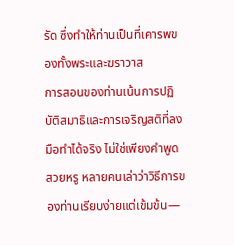รัด ซึ่งทำให้ท่านเป็นที่เคารพของทั้งพระและฆราวาส
การสอนของท่านเน้นการปฏิบัติสมาธิและการเจริญสติที่ลงมือทำได้จริง ไม่ใช่เพียงคำพูดสวยหรู หลายคนเล่าว่าวิธีการของท่านเรียบง่ายแต่เข้มข้น—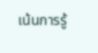เน้นการรู้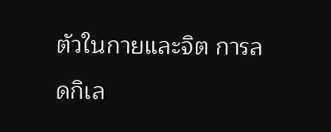ตัวในกายและจิต การลดกิเล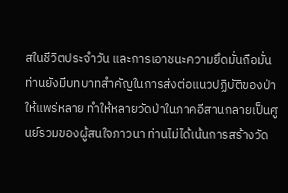สในชีวิตประจำวัน และการเอาชนะความยึดมั่นถือมั่น ท่านยังมีบทบาทสำคัญในการส่งต่อแนวปฏิบัติของป่าให้แพร่หลาย ทำให้หลายวัดป่าในภาคอีสานกลายเป็นศูนย์รวมของผู้สนใจภาวนา ท่านไม่ได้เน้นการสร้างวัด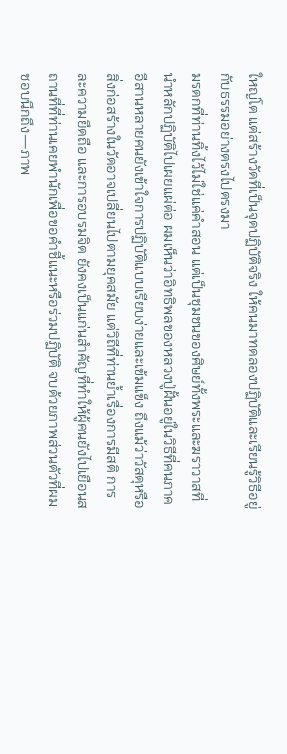ใหญ่โต แต่สร้างวัดที่เป็นจุดปฏิบัติจริง ให้คนมาทดลองปฏิบัติและเรียนรู้วิธีอยู่กับธรรมอย่างตรงไปตรงมา
มรดกที่ท่านทิ้งไว้ไม่ใช่แค่คำสอน แต่เป็นชุมชนของศิษย์ทั้งพระและฆราวาสที่นำหลักปฏิบัติไปเผยแผ่ต่อ ผมเห็นว่าอิทธิพลของหลวงปู่ฝั้นอยู่ในวิธีที่คนภาคอีสานหลายคนยังเข้าใจการปฏิบัติแบบเรียบง่ายและเข้มแข็ง ถึงแม้ว่าวัสดุหรือสิ่งก่อสร้างในวัดอาจเปลี่ยนไปตามยุคสมัย แต่วิถีที่ท่านย้ำเรื่องการมีสติ การละความยึดถือ และการอบรมจิต ยังคงเป็นแก่นสำคัญที่ทำให้ผู้คนยังไปเยือนสถานที่ที่ท่านเคยพำนักเพื่อขอคำชี้แนะหรือร่วมปฏิบัติ จบด้วยภาพส่วนตัวที่ผมชอบนึกถึง—ภาพ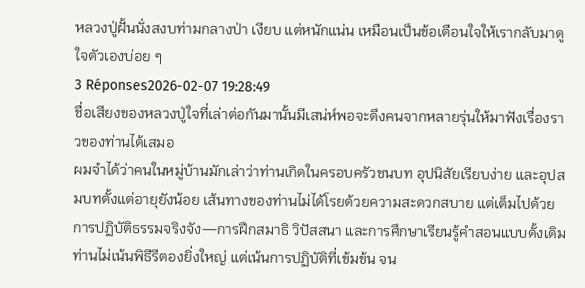หลวงปู่ฝั้นนั่งสงบท่ามกลางป่า เงียบ แต่หนักแน่น เหมือนเป็นข้อเตือนใจให้เรากลับมาดูใจตัวเองบ่อย ๆ
3 Réponses2026-02-07 19:28:49
ชื่อเสียงของหลวงปู่ใจที่เล่าต่อกันมานั้นมีเสน่ห์พอจะดึงคนจากหลายรุ่นให้มาฟังเรื่องราวของท่านได้เสมอ
ผมจำได้ว่าคนในหมู่บ้านมักเล่าว่าท่านเกิดในครอบครัวชนบท อุปนิสัยเรียบง่าย และอุปสมบทตั้งแต่อายุยังน้อย เส้นทางของท่านไม่ได้โรยด้วยความสะดวกสบาย แต่เต็มไปด้วยการปฏิบัติธรรมจริงจัง—การฝึกสมาธิ วิปัสสนา และการศึกษาเรียนรู้คำสอนแบบดั้งเดิม ท่านไม่เน้นพิธีรีตองยิ่งใหญ่ แต่เน้นการปฏิบัติที่เข้มข้น จน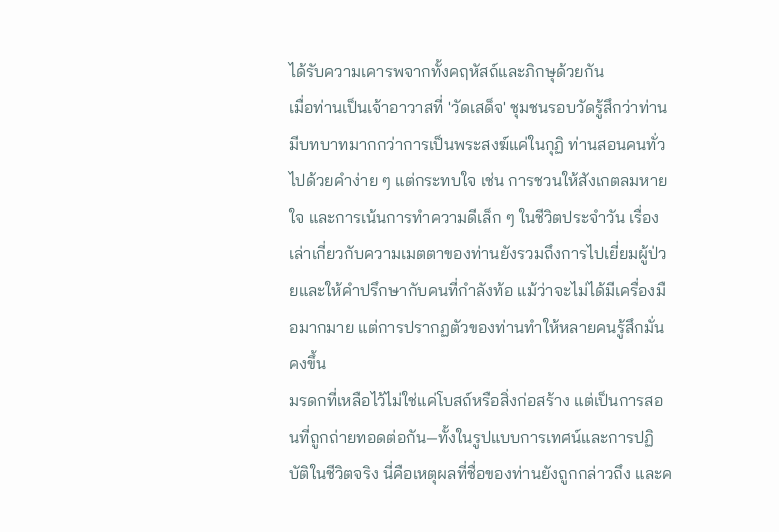ได้รับความเคารพจากทั้งคฤหัสถ์และภิกษุด้วยกัน
เมื่อท่านเป็นเจ้าอาวาสที่ 'วัดเสด็จ' ชุมชนรอบวัดรู้สึกว่าท่านมีบทบาทมากกว่าการเป็นพระสงฆ์แค่ในกุฏิ ท่านสอนคนทั่วไปด้วยคำง่าย ๆ แต่กระทบใจ เช่น การชวนให้สังเกตลมหายใจ และการเน้นการทำความดีเล็ก ๆ ในชีวิตประจำวัน เรื่องเล่าเกี่ยวกับความเมตตาของท่านยังรวมถึงการไปเยี่ยมผู้ป่วยและให้คำปรึกษากับคนที่กำลังท้อ แม้ว่าจะไม่ได้มีเครื่องมือมากมาย แต่การปรากฏตัวของท่านทำให้หลายคนรู้สึกมั่นคงขึ้น
มรดกที่เหลือไว้ไม่ใช่แค่โบสถ์หรือสิ่งก่อสร้าง แต่เป็นการสอนที่ถูกถ่ายทอดต่อกัน—ทั้งในรูปแบบการเทศน์และการปฏิบัติในชีวิตจริง นี่คือเหตุผลที่ชื่อของท่านยังถูกกล่าวถึง และค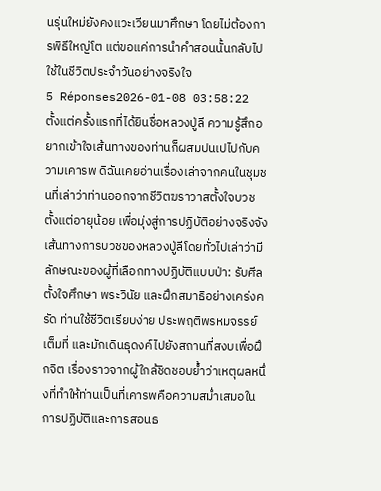นรุ่นใหม่ยังคงแวะเวียนมาศึกษา โดยไม่ต้องการพิธีใหญ่โต แต่ขอแค่การนำคำสอนนั้นกลับไปใช้ในชีวิตประจำวันอย่างจริงใจ
5 Réponses2026-01-08 03:58:22
ตั้งแต่ครั้งแรกที่ได้ยินชื่อหลวงปู่ลี ความรู้สึกอยากเข้าใจเส้นทางของท่านก็ผสมปนเปไปกับความเคารพ ดิฉันเคยอ่านเรื่องเล่าจากคนในชุมชนที่เล่าว่าท่านออกจากชีวิตฆราวาสตั้งใจบวชตั้งแต่อายุน้อย เพื่อมุ่งสู่การปฏิบัติอย่างจริงจัง
เส้นทางการบวชของหลวงปู่ลีโดยทั่วไปเล่าว่ามีลักษณะของผู้ที่เลือกทางปฏิบัติแบบป่า: รับศีล ตั้งใจศึกษา พระวินัย และฝึกสมาธิอย่างเคร่งครัด ท่านใช้ชีวิตเรียบง่าย ประพฤติพรหมจรรย์เต็มที่ และมักเดินธุดงค์ไปยังสถานที่สงบเพื่อฝึกจิต เรื่องราวจากผู้ใกล้ชิดชอบย้ำว่าเหตุผลหนึ่งที่ทำให้ท่านเป็นที่เคารพคือความสม่ำเสมอในการปฏิบัติและการสอนธ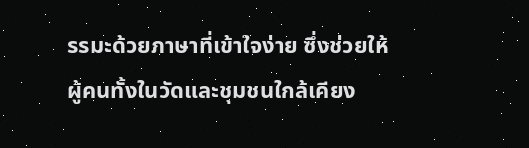รรมะด้วยภาษาที่เข้าใจง่าย ซึ่งช่วยให้ผู้คนทั้งในวัดและชุมชนใกล้เคียง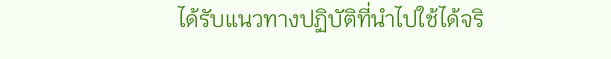ได้รับแนวทางปฏิบัติที่นำไปใช้ได้จริ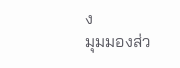ง
มุมมองส่ว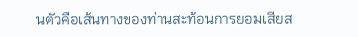นตัวคือเส้นทางของท่านสะท้อนการยอมเสียส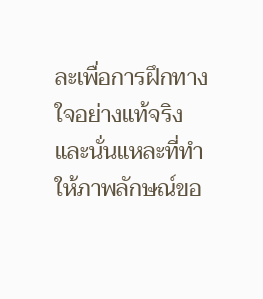ละเพื่อการฝึกทางใจอย่างแท้จริง และนั่นแหละที่ทำให้ภาพลักษณ์ขอ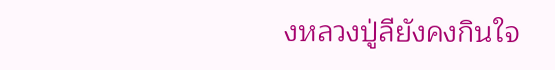งหลวงปู่ลียังคงกินใจ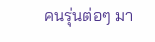คนรุ่นต่อๆ มา